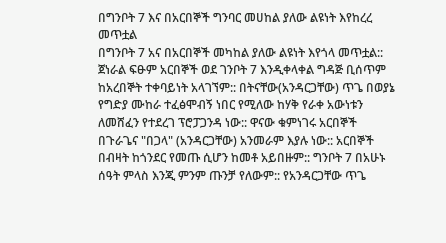በግንቦት 7 እና በአርበኞች ግንባር መሀከል ያለው ልዩነት እየከረረ መጥቷል
በግንቦት 7 አና በአርበኞች መካከል ያለው ልዩነት እየጎላ መጥቷል:: ጀነራል ፍፁም አርበኞች ወደ ገንቦት 7 እንዲቀላቀል ግዳጅ ቢሰጥም ከአረበኞት ተቀባይነት አላገኘም:: በትናቸው(አንዳርጋቸው) ጥጌ በወያኔ የግድያ ሙከራ ተፈፅሞብኝ ነበር የሚለው ከሃቅ የራቀ አውነቱን ለመሸፈን የተደረገ ፕሮፓጋንዳ ነው:: ዋናው ቁምነገሩ አርበኞች በጉራጌና "በጋላ" (አንዳርጋቸው) አንመራም እያሉ ነው:: አርበኞች በብዛት ከጎንደር የመጡ ሲሆን ከመቶ አይበዙም:: ግንቦት 7 በአሁኑ ሰዓት ምላስ እንጂ ምንም ጡንቻ የለውም:: የአንዳርጋቸው ጥጌ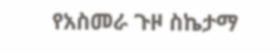የአስመራ ጉዞ ስኬታማ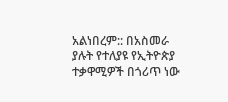አልነበረም:: በአስመራ ያሉት የተለያዩ የኢትዮጵያ ተቃዋሚዎች በጎሪጥ ነው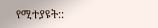የሚተያዩት::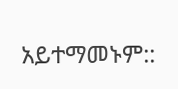አይተማመኑም::